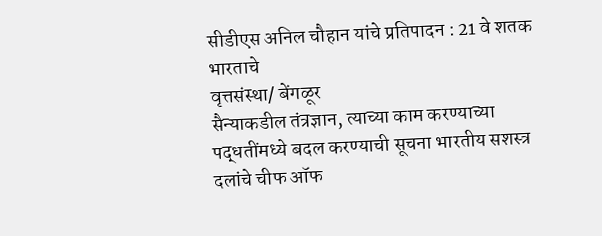सीडीएस अनिल चौहान यांचे प्रतिपादन : 21 वे शतक भारताचे
वृत्तसंस्था/ बेंगळूर
सैन्याकडील तंत्रज्ञान, त्याच्या काम करण्याच्या पद्धतींमध्ये बदल करण्याची सूचना भारतीय सशस्त्र दलांचे चीफ ऑफ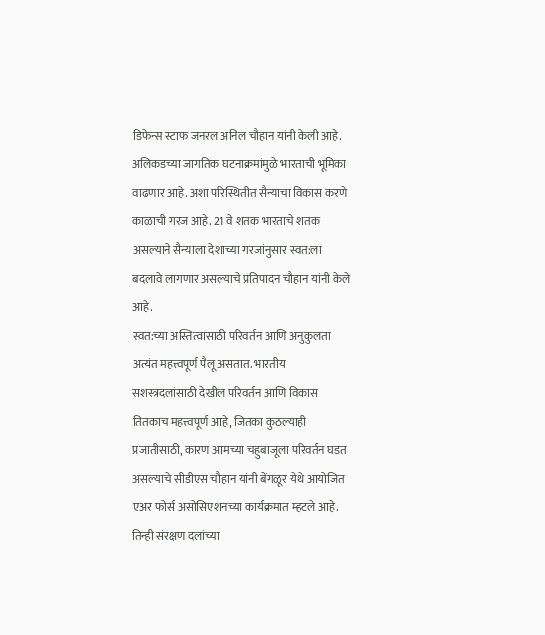डिफेन्स स्टाफ जनरल अनिल चौहान यांनी केली आहे. अलिकडच्या जागतिक घटनाक्रमांमुळे भारताची भूमिका वाढणार आहे. अशा परिस्थितीत सैन्याचा विकास करणे काळाची गरज आहे. 21 वे शतक भारताचे शतक असल्याने सैन्याला देशाच्या गरजांनुसार स्वत:ला बदलावे लागणार असल्याचे प्रतिपादन चौहान यांनी केले आहे.
स्वत:च्या अस्तित्वासाठी परिवर्तन आणि अनुकुलता अत्यंत महत्त्वपूर्ण पैलू असतात. भारतीय सशस्त्रदलांसाठी देखील परिवर्तन आणि विकास तितकाच महत्त्वपूर्ण आहे, जितका कुठल्याही प्रजातीसाठी, कारण आमच्या चहुबाजूला परिवर्तन घडत असल्याचे सीडीएस चौहान यांनी बेंगळूर येथे आयोजित एअर फोर्स असोसिएशनच्या कार्यक्रमात म्हटले आहे.
तिन्ही संरक्षण दलांच्या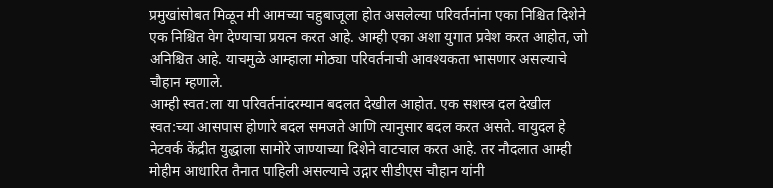प्रमुखांसोबत मिळून मी आमच्या चहुबाजूला होत असलेल्या परिवर्तनांना एका निश्चित दिशेने एक निश्चित वेग देण्याचा प्रयत्न करत आहे. आम्ही एका अशा युगात प्रवेश करत आहोत, जो अनिश्चित आहे. याचमुळे आम्हाला मोठ्या परिवर्तनाची आवश्यकता भासणार असल्याचे चौहान म्हणाले.
आम्ही स्वत:ला या परिवर्तनांदरम्यान बदलत देखील आहोत. एक सशस्त्र दल देखील स्वत:च्या आसपास होणारे बदल समजते आणि त्यानुसार बदल करत असते. वायुदल हे नेटवर्क केंद्रीत युद्धाला सामोरे जाण्याच्या दिशेने वाटचाल करत आहे. तर नौदलात आम्ही मोहीम आधारित तैनात पाहिली असल्याचे उद्गार सीडीएस चौहान यांनी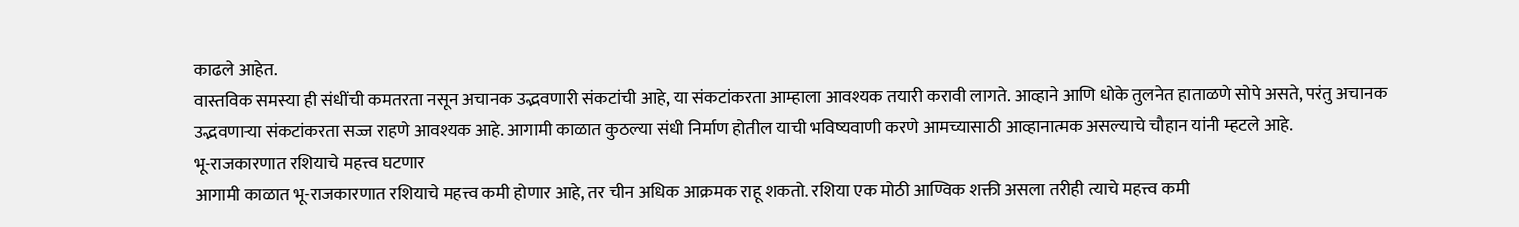काढले आहेत.
वास्तविक समस्या ही संधींची कमतरता नसून अचानक उद्भवणारी संकटांची आहे, या संकटांकरता आम्हाला आवश्यक तयारी करावी लागते. आव्हाने आणि धोके तुलनेत हाताळणे सोपे असते, परंतु अचानक उद्भवणाऱ्या संकटांकरता सज्ज राहणे आवश्यक आहे. आगामी काळात कुठल्या संधी निर्माण होतील याची भविष्यवाणी करणे आमच्यासाठी आव्हानात्मक असल्याचे चौहान यांनी म्हटले आहे.
भू-राजकारणात रशियाचे महत्त्व घटणार
आगामी काळात भू-राजकारणात रशियाचे महत्त्व कमी होणार आहे, तर चीन अधिक आक्रमक राहू शकतो. रशिया एक मोठी आण्विक शक्ती असला तरीही त्याचे महत्त्व कमी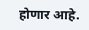होणार आहे.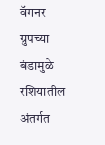वॅगनर ग्रुपच्या बंडामुळे रशियातील अंतर्गत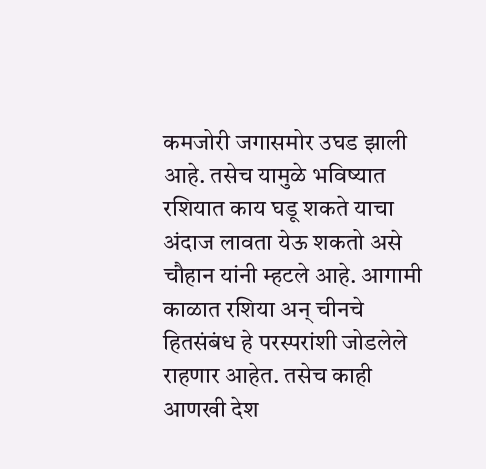कमजोरी जगासमोर उघड झाली आहे. तसेच यामुळे भविष्यात रशियात काय घडू शकते याचा अंदाज लावता येऊ शकतो असे चौहान यांनी म्हटले आहे. आगामी काळात रशिया अन् चीनचे हितसंबंध हे परस्परांशी जोडलेले राहणार आहेत. तसेच काही आणखी देश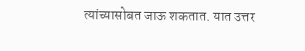त्यांच्यासोबत जाऊ शकतात. यात उत्तर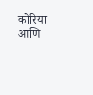कोरिया आणि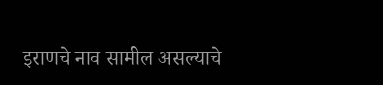इराणचे नाव सामील असल्याचे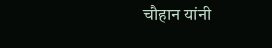चौहान यांनी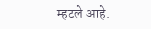म्हटले आहे.